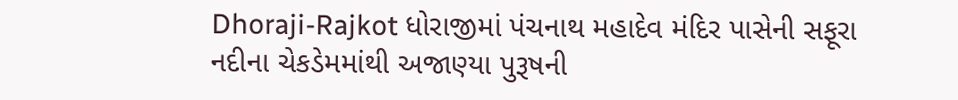Dhoraji-Rajkot ધોરાજીમાં પંચનાથ મહાદેવ મંદિર પાસેની સફૂરા નદીના ચેકડેમમાંથી અજાણ્યા પુરૂષની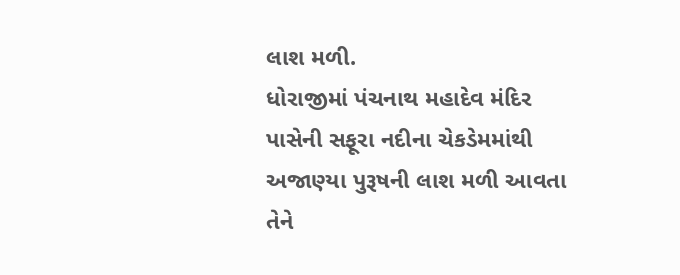લાશ મળી.
ધોરાજીમાં પંચનાથ મહાદેવ મંદિર પાસેની સફૂરા નદીના ચેકડેમમાંથી અજાણ્યા પુરૂષની લાશ મળી આવતા તેને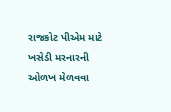રાજકોટ પીએમ માટે ખસેડી મરનારની ઓળખ મેળવવા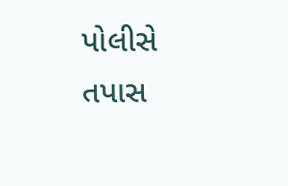પોલીસે તપાસ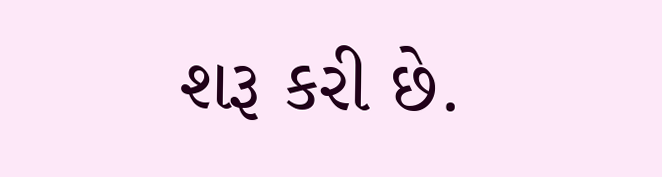શરૂ કરી છે.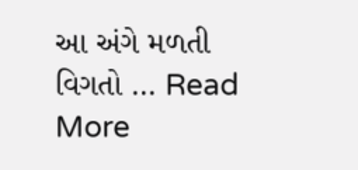આ અંગે મળતી વિગતો … Read More